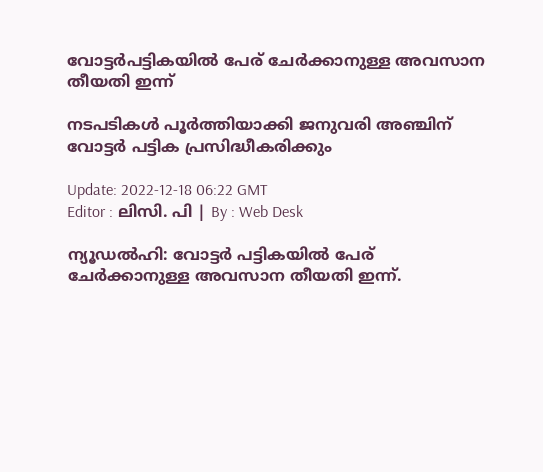വോട്ടർപട്ടികയിൽ പേര് ചേര്‍ക്കാനുള്ള അവസാന തീയതി ഇന്ന്

നടപടികൾ പൂർത്തിയാക്കി ജനുവരി അഞ്ചിന് വോട്ടർ പട്ടിക പ്രസിദ്ധീകരിക്കും

Update: 2022-12-18 06:22 GMT
Editor : ലിസി. പി | By : Web Desk

ന്യൂഡൽഹി: വോട്ടർ പട്ടികയിൽ പേര് ചേർക്കാനുള്ള അവസാന തീയതി ഇന്ന്.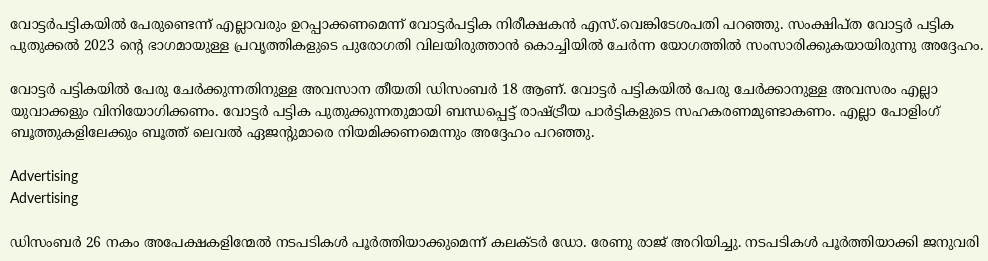വോട്ടർപട്ടികയിൽ പേരുണ്ടെന്ന് എല്ലാവരും ഉറപ്പാക്കണമെന്ന് വോട്ടർപട്ടിക നിരീക്ഷകൻ എസ്.വെങ്കിടേശപതി പറഞ്ഞു. സംക്ഷിപ്ത വോട്ടർ പട്ടിക പുതുക്കൽ 2023 ന്റെ ഭാഗമായുള്ള പ്രവൃത്തികളുടെ പുരോഗതി വിലയിരുത്താൻ കൊച്ചിയിൽ ചേർന്ന യോഗത്തിൽ സംസാരിക്കുകയായിരുന്നു അദ്ദേഹം.

വോട്ടർ പട്ടികയിൽ പേരു ചേർക്കുന്നതിനുള്ള അവസാന തീയതി ഡിസംബർ 18 ആണ്. വോട്ടർ പട്ടികയിൽ പേരു ചേർക്കാനുള്ള അവസരം എല്ലാ യുവാക്കളും വിനിയോഗിക്കണം. വോട്ടർ പട്ടിക പുതുക്കുന്നതുമായി ബന്ധപ്പെട്ട് രാഷ്ട്രീയ പാർട്ടികളുടെ സഹകരണമുണ്ടാകണം. എല്ലാ പോളിംഗ് ബൂത്തുകളിലേക്കും ബൂത്ത് ലെവൽ ഏജന്റുമാരെ നിയമിക്കണമെന്നും അദ്ദേഹം പറഞ്ഞു.

Advertising
Advertising

ഡിസംബർ 26 നകം അപേക്ഷകളിന്മേൽ നടപടികൾ പൂർത്തിയാക്കുമെന്ന് കലക്ടർ ഡോ. രേണു രാജ് അറിയിച്ചു. നടപടികൾ പൂർത്തിയാക്കി ജനുവരി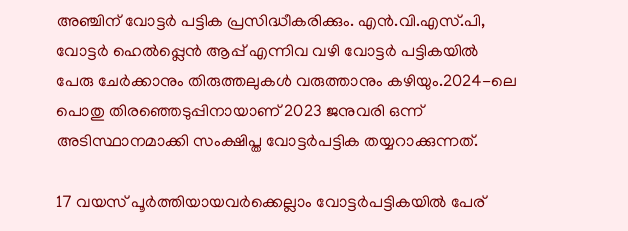അഞ്ചിന് വോട്ടർ പട്ടിക പ്രസിദ്ധീകരിക്കും. എൻ.വി.എസ്.പി, വോട്ടർ ഹെൽപ്പ്ലെൻ ആപ്പ് എന്നിവ വഴി വോട്ടർ പട്ടികയിൽ പേരു ചേർക്കാനും തിരുത്തലുകൾ വരുത്താനും കഴിയും.2024-ലെ പൊതു തിരഞ്ഞെടുപ്പിനായാണ് 2023 ജനുവരി ഒന്ന് അടിസ്ഥാനമാക്കി സംക്ഷിപ്ത വോട്ടർപട്ടിക തയ്യറാക്കുന്നത്.

17 വയസ് പൂർത്തിയായവർക്കെല്ലാം വോട്ടർപട്ടികയിൽ പേര്‌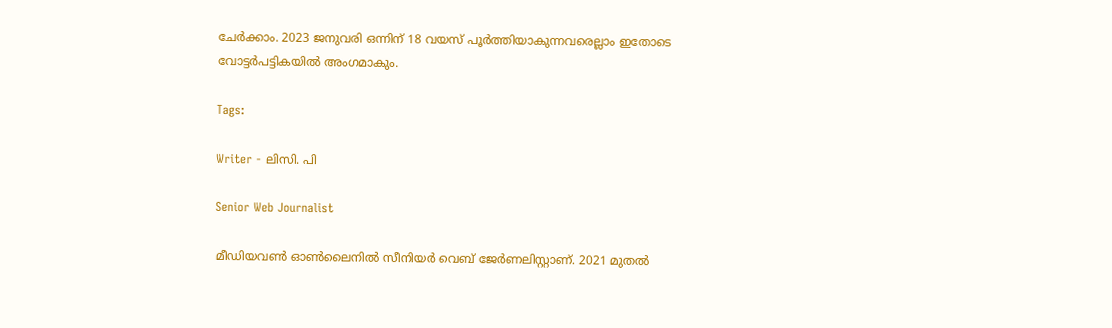ചേർക്കാം. 2023 ജനുവരി ഒന്നിന് 18 വയസ് പൂർത്തിയാകുന്നവരെല്ലാം ഇതോടെ വോട്ടർപട്ടികയിൽ അംഗമാകും.

Tags:

Writer - ലിസി. പി

Senior Web Journalist

മീഡിയവൺ ഓൺലൈനിൽ സീനിയർ വെബ് ജേർണലിസ്റ്റാണ്. 2021 മുതൽ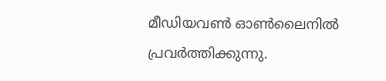മീഡിയവൺ ഓൺലൈനിൽ പ്രവർത്തിക്കുന്നു.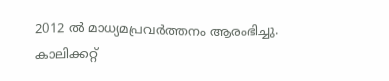2012 ല്‍ മാധ്യമപ്രവര്‍ത്തനം ആരംഭിച്ചു. കാലിക്കറ്റ്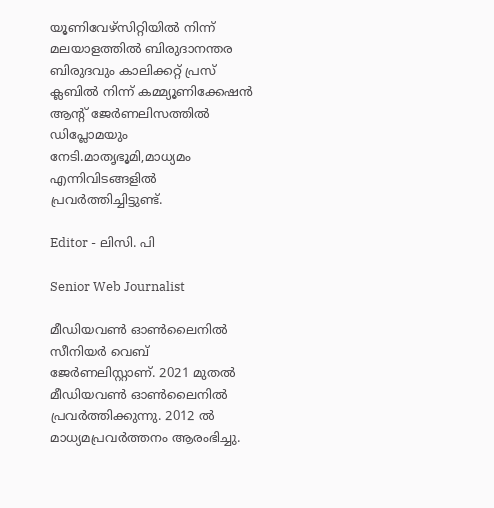യൂണിവേഴ്‌സിറ്റിയിൽ നിന്ന് മലയാളത്തിൽ ബിരുദാനന്തര ബിരുദവും കാലിക്കറ്റ് പ്രസ് ക്ലബിൽ നിന്ന് കമ്മ്യൂണിക്കേഷൻ ആന്റ് ജേർണലിസത്തിൽ ഡിപ്ലോമയും നേടി.മാതൃഭൂമി,മാധ്യമം എന്നിവിടങ്ങളിൽ പ്രവർത്തിച്ചിട്ടുണ്ട്.

Editor - ലിസി. പി

Senior Web Journalist

മീഡിയവൺ ഓൺലൈനിൽ സീനിയർ വെബ് ജേർണലിസ്റ്റാണ്. 2021 മുതൽ മീഡിയവൺ ഓൺലൈനിൽ പ്രവർത്തിക്കുന്നു. 2012 ല്‍ മാധ്യമപ്രവര്‍ത്തനം ആരംഭിച്ചു.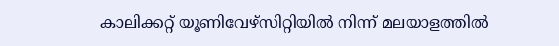കാലിക്കറ്റ് യൂണിവേഴ്‌സിറ്റിയിൽ നിന്ന് മലയാളത്തിൽ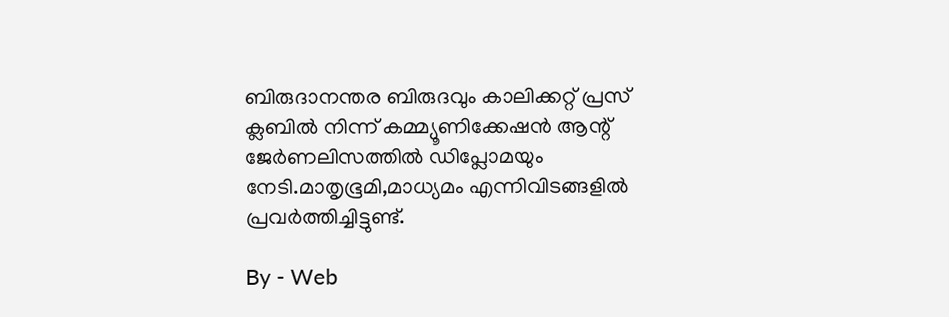ബിരുദാനന്തര ബിരുദവും കാലിക്കറ്റ് പ്രസ് ക്ലബിൽ നിന്ന് കമ്മ്യൂണിക്കേഷൻ ആന്റ് ജേർണലിസത്തിൽ ഡിപ്ലോമയും നേടി.മാതൃഭൂമി,മാധ്യമം എന്നിവിടങ്ങളിൽ പ്രവർത്തിച്ചിട്ടുണ്ട്.

By - Web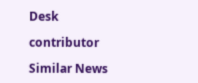Desk

contributor

Similar News